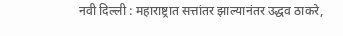नवी दिल्ली : महाराष्ट्रात सत्तांतर झाल्यानंतर उद्धव ठाकरे,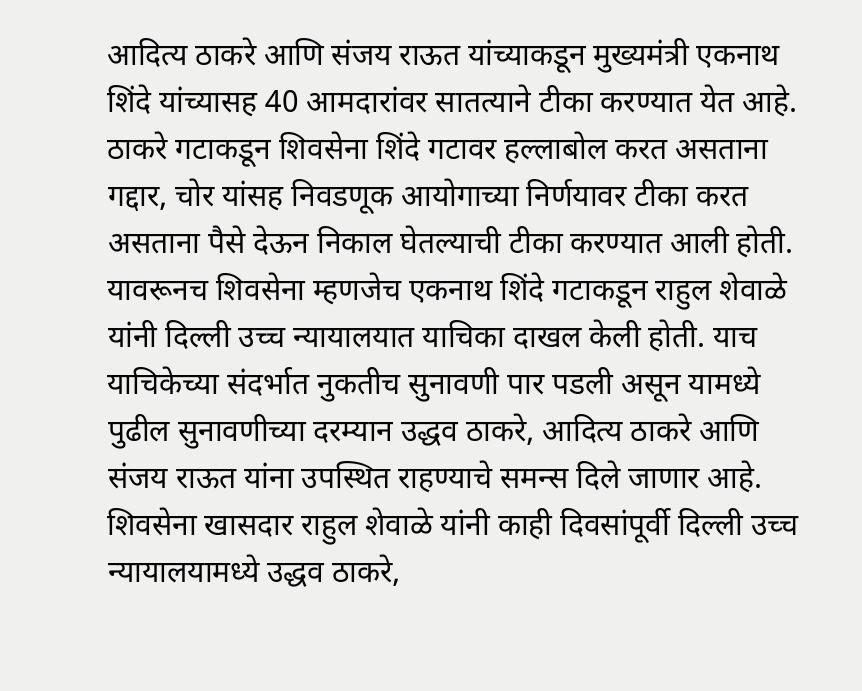आदित्य ठाकरे आणि संजय राऊत यांच्याकडून मुख्यमंत्री एकनाथ शिंदे यांच्यासह 40 आमदारांवर सातत्याने टीका करण्यात येत आहे. ठाकरे गटाकडून शिवसेना शिंदे गटावर हल्लाबोल करत असताना गद्दार, चोर यांसह निवडणूक आयोगाच्या निर्णयावर टीका करत असताना पैसे देऊन निकाल घेतल्याची टीका करण्यात आली होती. यावरूनच शिवसेना म्हणजेच एकनाथ शिंदे गटाकडून राहुल शेवाळे यांनी दिल्ली उच्च न्यायालयात याचिका दाखल केली होती. याच याचिकेच्या संदर्भात नुकतीच सुनावणी पार पडली असून यामध्ये पुढील सुनावणीच्या दरम्यान उद्धव ठाकरे, आदित्य ठाकरे आणि संजय राऊत यांना उपस्थित राहण्याचे समन्स दिले जाणार आहे.
शिवसेना खासदार राहुल शेवाळे यांनी काही दिवसांपूर्वी दिल्ली उच्च न्यायालयामध्ये उद्धव ठाकरे,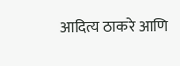आदित्य ठाकरे आणि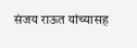संजय राऊत यांच्यासह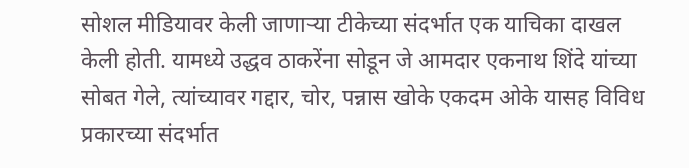सोशल मीडियावर केली जाणाऱ्या टीकेच्या संदर्भात एक याचिका दाखल केली होती. यामध्ये उद्धव ठाकरेंना सोडून जे आमदार एकनाथ शिंदे यांच्या सोबत गेले, त्यांच्यावर गद्दार, चोर, पन्नास खोके एकदम ओके यासह विविध प्रकारच्या संदर्भात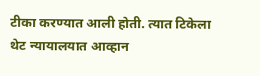टीका करण्यात आली होती. त्यात टिकेला थेट न्यायालयात आव्हान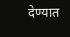देण्यात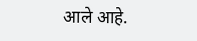आले आहे.